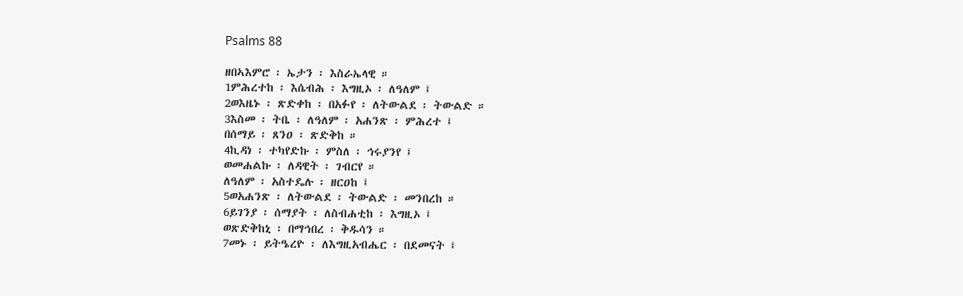Psalms 88

ዘበኣእምሮ ፡ ኤታን ፡ እስራኤላዊ ።
1ምሕረተከ ፡ እሴብሕ ፡ እግዚኦ ፡ ለዓለም ፤
2ወእዜኑ ፡ ጽድቀከ ፡ በአፉየ ፡ ለትውልደ ፡ ትውልድ ።
3እስመ ፡ ትቤ ፡ ለዓለም ፡ አሐንጽ ፡ ምሕረተ ፤
በሰማይ ፡ ጸንዐ ፡ ጽድቅከ ።
4ኪዳነ ፡ ተካየድኩ ፡ ምስለ ፡ ኅሩያንየ ፤
ወመሐልኩ ፡ ለዳዊት ፡ ገብርየ ።
ለዓለም ፡ አስተዴሉ ፡ ዘርዐከ ፤
5ወአሐንጽ ፡ ለትውልደ ፡ ትውልድ ፡ መንበረከ ።
6ይገንያ ፡ ሰማያት ፡ ለስብሐቲከ ፡ እግዚኦ ፤
ወጽድቅከኒ ፡ በማኅበረ ፡ ቅዱሳን ።
7መኑ ፡ ይትዔረዮ ፡ ለእግዚአብሔር ፡ በደመናት ፤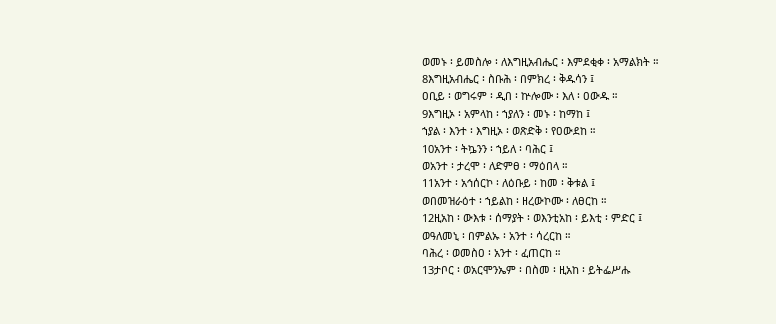ወመኑ ፡ ይመስሎ ፡ ለእግዚአብሔር ፡ እምደቂቀ ፡ አማልክት ።
8እግዚአብሔር ፡ ስቡሕ ፡ በምክረ ፡ ቅዱሳን ፤
ዐቢይ ፡ ወግሩም ፡ ዲበ ፡ ኵሎሙ ፡ እለ ፡ ዐውዱ ።
9እግዚኦ ፡ አምላከ ፡ ኀያለን ፡ መኑ ፡ ከማከ ፤
ኀያል ፡ እንተ ፡ እግዚኦ ፡ ወጽድቅ ፡ የዐውደከ ።
10አንተ ፡ ትኴንን ፡ ኀይለ ፡ ባሕር ፤
ወአንተ ፡ ታረሞ ፡ ለድምፀ ፡ ማዕበላ ።
11አንተ ፡ አኅሰርኮ ፡ ለዕቡይ ፡ ከመ ፡ ቅቱል ፤
ወበመዝራዕተ ፡ ኀይልከ ፡ ዘረውኮሙ ፡ ለፀርከ ።
12ዚአከ ፡ ውእቱ ፡ ሰማያት ፡ ወእንቲአከ ፡ ይእቲ ፡ ምድር ፤
ወዓለመኒ ፡ በምልኡ ፡ አንተ ፡ ሳረርከ ።
ባሕረ ፡ ወመስዐ ፡ አንተ ፡ ፈጠርከ ።
13ታቦር ፡ ወአርሞንኤም ፡ በስመ ፡ ዚአከ ፡ ይትፌሥሑ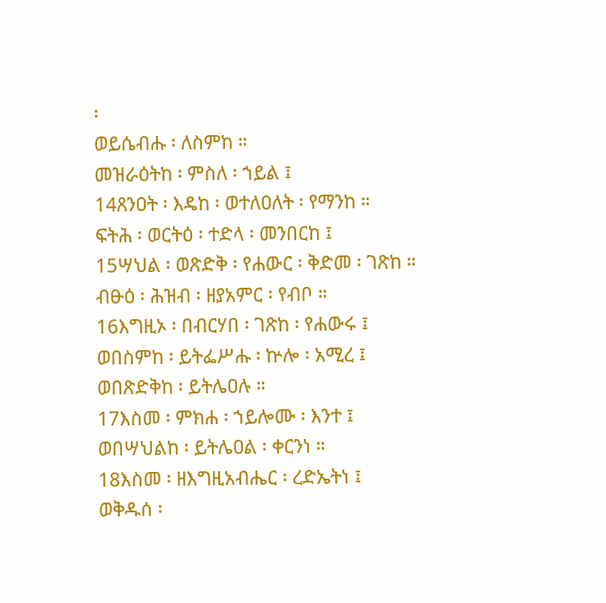፡
ወይሴብሑ ፡ ለስምከ ።
መዝራዕትከ ፡ ምስለ ፡ ኀይል ፤
14ጸንዐት ፡ እዴከ ፡ ወተለዐለት ፡ የማንከ ።
ፍትሕ ፡ ወርትዕ ፡ ተድላ ፡ መንበርከ ፤
15ሣህል ፡ ወጽድቅ ፡ የሐውር ፡ ቅድመ ፡ ገጽከ ።
ብፁዕ ፡ ሕዝብ ፡ ዘያአምር ፡ የብቦ ።
16እግዚኦ ፡ በብርሃበ ፡ ገጽከ ፡ የሐውሩ ፤
ወበስምከ ፡ ይትፌሥሑ ፡ ኵሎ ፡ አሚረ ፤
ወበጽድቅከ ፡ ይትሌዐሉ ።
17እስመ ፡ ምክሐ ፡ ኀይሎሙ ፡ እንተ ፤
ወበሣህልከ ፡ ይትሌዐል ፡ ቀርንነ ።
18እስመ ፡ ዘእግዚአብሔር ፡ ረድኤትነ ፤
ወቅዱሰ ፡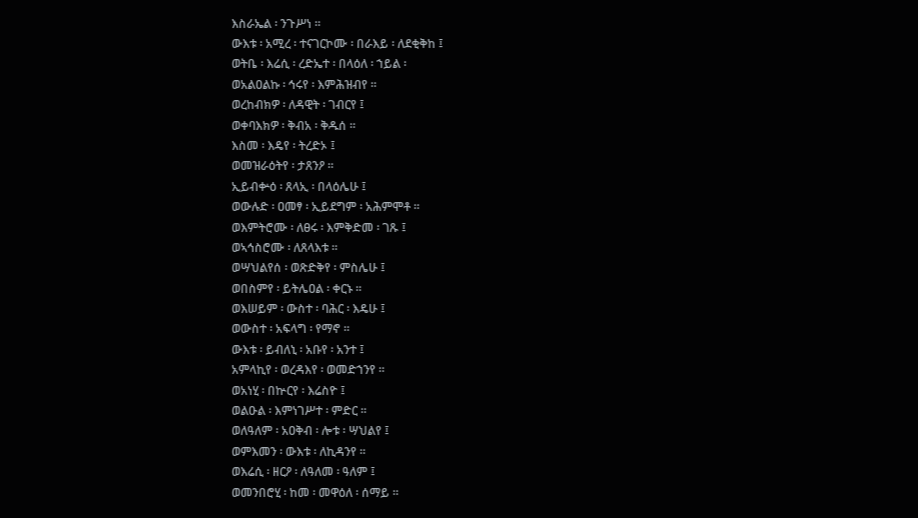እስራኤል ፡ ንጉሥነ ።
ውእቱ ፡ አሚረ ፡ ተናገርኮሙ ፡ በራእይ ፡ ለደቂቅከ ፤
ወትቤ ፡ እሬሲ ፡ ረድኤተ ፡ በላዕለ ፡ ኀይል ፡
ወአልዐልኩ ፡ ኅሩየ ፡ እምሕዝብየ ።
ወረከብክዎ ፡ ለዳዊት ፡ ገብርየ ፤
ወቀባእክዎ ፡ ቅብአ ፡ ቅዱሰ ።
እስመ ፡ እዴየ ፡ ትረድኦ ፤
ወመዝራዕትየ ፡ ታጸንዖ ።
ኢይብቍዕ ፡ ጸላኢ ፡ በላዕሌሁ ፤
ወውሉድ ፡ ዐመፃ ፡ ኢይደግም ፡ አሕምሞቶ ።
ወእምትሮሙ ፡ ለፀሩ ፡ እምቅድመ ፡ ገጹ ፤
ወኣኅስሮሙ ፡ ለጸላእቱ ።
ወሣህልየሰ ፡ ወጽድቅየ ፡ ምስሌሁ ፤
ወበስምየ ፡ ይትሌዐል ፡ ቀርኑ ።
ወእሠይም ፡ ውስተ ፡ ባሕር ፡ እዴሁ ፤
ወውስተ ፡ አፍላግ ፡ የማኖ ።
ውእቱ ፡ ይብለኒ ፡ አቡየ ፡ አንተ ፤
አምላኪየ ፡ ወረዳእየ ፡ ወመድኀንየ ።
ወአነሂ ፡ በኵርየ ፡ እሬስዮ ፤
ወልዑል ፡ እምነገሥተ ፡ ምድር ።
ወለዓለም ፡ አዐቅብ ፡ ሎቱ ፡ ሣህልየ ፤
ወምእመን ፡ ውእቱ ፡ ለኪዳንየ ።
ወእሬሲ ፡ ዘርዖ ፡ ለዓለመ ፡ ዓለም ፤
ወመንበሮሂ ፡ ከመ ፡ መዋዕለ ፡ ሰማይ ።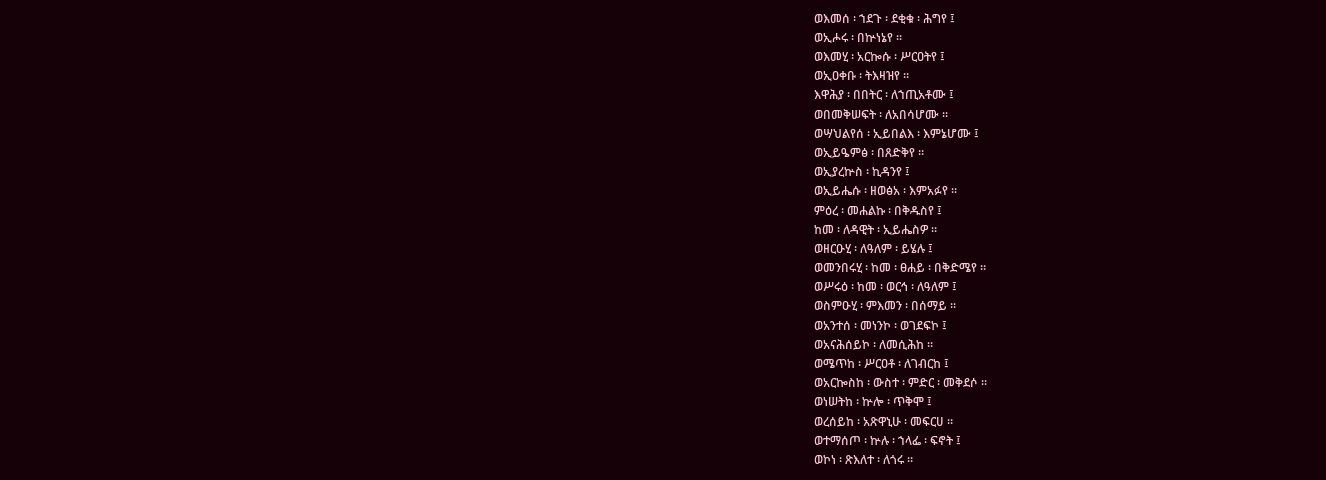ወእመሰ ፡ ኀደጉ ፡ ደቂቁ ፡ ሕግየ ፤
ወኢሖሩ ፡ በኵነኔየ ።
ወእመሂ ፡ አርኰሱ ፡ ሥርዐትየ ፤
ወኢዐቀቡ ፡ ትእዛዝየ ።
እዋሕያ ፡ በበትር ፡ ለኀጢአቶሙ ፤
ወበመቅሠፍት ፡ ለአበሳሆሙ ።
ወሣህልየሰ ፡ ኢይበልእ ፡ እምኔሆሙ ፤
ወኢይዔምፅ ፡ በጸድቅየ ።
ወኢያረኵስ ፡ ኪዳንየ ፤
ወኢይሔሱ ፡ ዘወፅአ ፡ እምአፉየ ።
ምዕረ ፡ መሐልኩ ፡ በቅዱስየ ፤
ከመ ፡ ለዳዊት ፡ ኢይሔስዎ ።
ወዘርዑሂ ፡ ለዓለም ፡ ይሄሉ ፤
ወመንበሩሂ ፡ ከመ ፡ ፀሐይ ፡ በቅድሜየ ።
ወሥሩዕ ፡ ከመ ፡ ወርኅ ፡ ለዓለም ፤
ወስምዑሂ ፡ ምእመን ፡ በሰማይ ።
ወአንተሰ ፡ መነንኮ ፡ ወገደፍኮ ፤
ወአናሕሰይኮ ፡ ለመሲሕከ ።
ወሜጥከ ፡ ሥርዐቶ ፡ ለገብርከ ፤
ወአርኰስከ ፡ ውስተ ፡ ምድር ፡ መቅደሶ ።
ወነሠትከ ፡ ኵሎ ፡ ጥቅሞ ፤
ወረሰይከ ፡ አጽዋኒሁ ፡ መፍርሀ ።
ወተማሰጦ ፡ ኵሉ ፡ ኀላፌ ፡ ፍኖት ፤
ወኮነ ፡ ጽእለተ ፡ ለጎሩ ።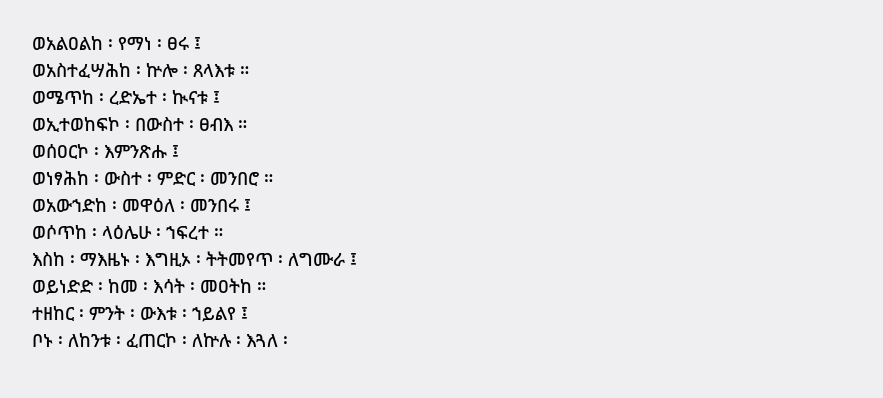ወአልዐልከ ፡ የማነ ፡ ፀሩ ፤
ወአስተፈሣሕከ ፡ ኵሎ ፡ ጸላእቱ ።
ወሜጥከ ፡ ረድኤተ ፡ ኲናቱ ፤
ወኢተወከፍኮ ፡ በውስተ ፡ ፀብእ ።
ወሰዐርኮ ፡ እምንጽሑ ፤
ወነፃሕከ ፡ ውስተ ፡ ምድር ፡ መንበሮ ።
ወአውኀድከ ፡ መዋዕለ ፡ መንበሩ ፤
ወሶጥከ ፡ ላዕሌሁ ፡ ኀፍረተ ።
እስከ ፡ ማእዜኑ ፡ እግዚኦ ፡ ትትመየጥ ፡ ለግሙራ ፤
ወይነድድ ፡ ከመ ፡ እሳት ፡ መዐትከ ።
ተዘከር ፡ ምንት ፡ ውእቱ ፡ ኀይልየ ፤
ቦኑ ፡ ለከንቱ ፡ ፈጠርኮ ፡ ለኵሉ ፡ እጓለ ፡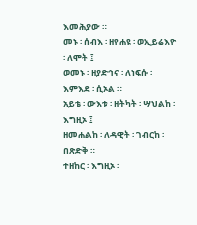እመሕያው ።
መኑ ፡ ሰብእ ፡ ዘየሐዩ ፡ ወኢይሬእዮ ፡ ለሞት ፤
ወመኑ ፡ ዘያድኅና ፡ ለነፍሱ ፡ እምእደ ፡ ሲኦል ።
አይቴ ፡ ውእቱ ፡ ዘትካት ፡ ሣህልከ ፡ እግዚኦ ፤
ዘመሐልከ ፡ ለዳዊት ፡ ገብርከ ፡ በጽድቅ ።
ተዘከር ፡ እግዚኦ ፡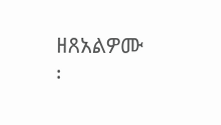ዘጸአልዎሙ ፡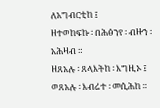ለአግብርቲከ ፤
ዘተወከፍኩ ፡ በሕፅንየ ፡ ብዙኀ ፡ አሕዛብ ።
ዘጸአሉ ፡ ጸላእትከ ፡ እግዚኦ ፤
ወጸአሉ ፡ እብሬተ ፡ መሲሕከ ።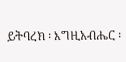ይትባረክ ፡ እግዚአብሔር ፡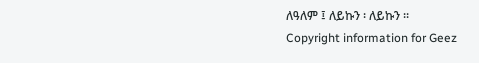ለዓለም ፤ ለይኩን ፡ ለይኩን ።
Copyright information for Geez